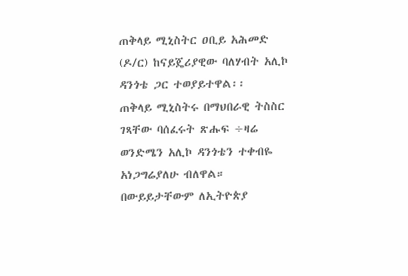ጠቅላይ ሚኒስትር ዐቢይ አሕመድ (ዶ/ር) ከናይጄሪያዊው ባለሃብት አሊኮ ዳንጎቴ ጋር ተወያይተዋል፡፡
ጠቅላይ ሚኒስትሩ በማህበራዊ ትስስር ገጻቸው ባሰፈሩት ጽሑፍ ÷ዛሬ ወንድሜን አሊኮ ዳንጎቴን ተቀብዬ አነጋግሬያለሁ ብለዋል።
በውይይታቸውም ለኢትዮጵያ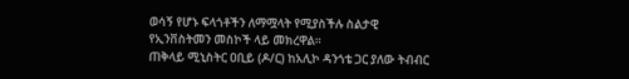ወሳኝ የሆኑ ፍላጎቶችን ለማሟላት የሚያስችሉ ስልታዊ የኢንቨስትመን መስኮች ላይ መክረዋል፡፡
ጠቅላይ ሚኒስትር ዐቢይ (ዶ/ር) ከአሊኮ ዳንጎቴ ጋር ያለው ትብብር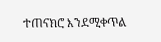ተጠናክሮ እንደሚቀጥል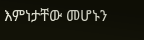እምነታቸው መሆኑን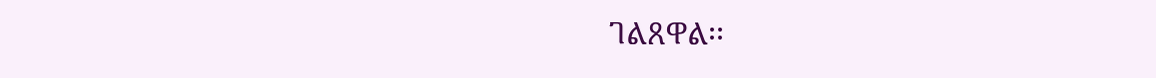ገልጸዋል፡፡